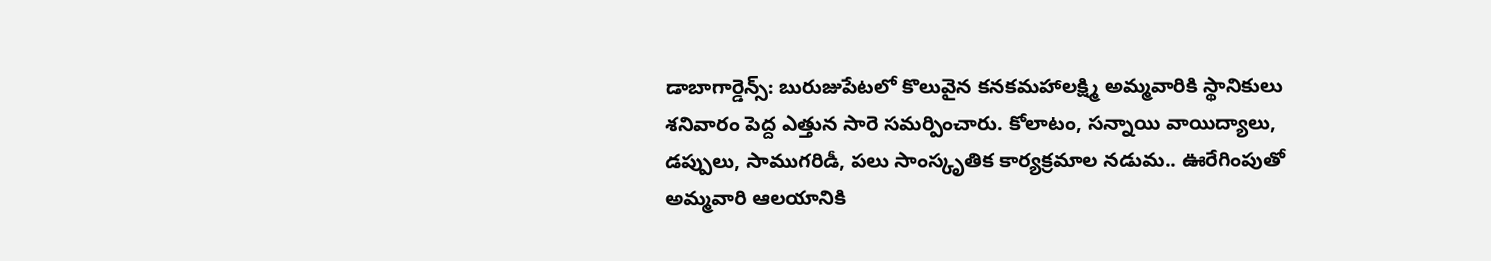డాబాగార్డెన్స్: బురుజుపేటలో కొలువైన కనకమహాలక్ష్మి అమ్మవారికి స్థానికులు శనివారం పెద్ద ఎత్తున సారె సమర్పించారు. కోలాటం, సన్నాయి వాయిద్యాలు, డప్పులు, సాముగరిడీ, పలు సాంస్కృతిక కార్యక్రమాల నడుమ.. ఊరేగింపుతో అమ్మవారి ఆలయానికి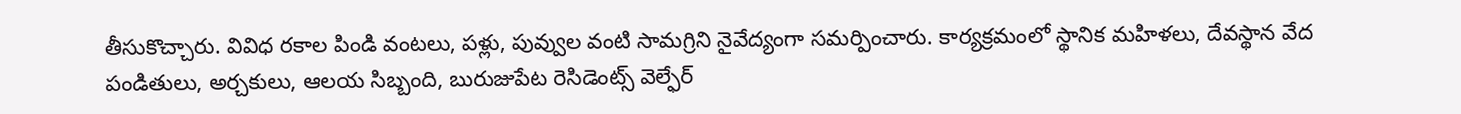తీసుకొచ్చారు. వివిధ రకాల పిండి వంటలు, పళ్లు, పువ్వుల వంటి సామగ్రిని నైవేద్యంగా సమర్పించారు. కార్యక్రమంలో స్థానిక మహిళలు, దేవస్థాన వేద పండితులు, అర్చకులు, ఆలయ సిబ్బంది, బురుజుపేట రెసిడెంట్స్ వెల్ఫేర్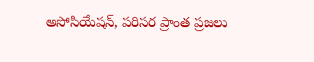అసోసియేషన్, పరిసర ప్రాంత ప్రజలు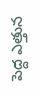పెద్ద ఎత్తున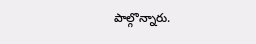పాల్గొన్నారు.